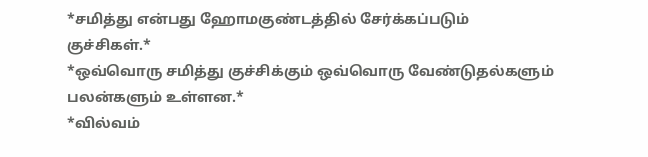*சமித்து என்பது ஹோமகுண்டத்தில் சேர்க்கப்படும் குச்சிகள்.*
*ஒவ்வொரு சமித்து குச்சிக்கும் ஒவ்வொரு வேண்டுதல்களும் பலன்களும் உள்ளன.*
*வில்வம்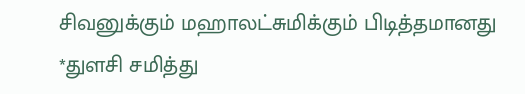சிவனுக்கும் மஹாலட்சுமிக்கும் பிடித்தமானது
*துளசி சமித்து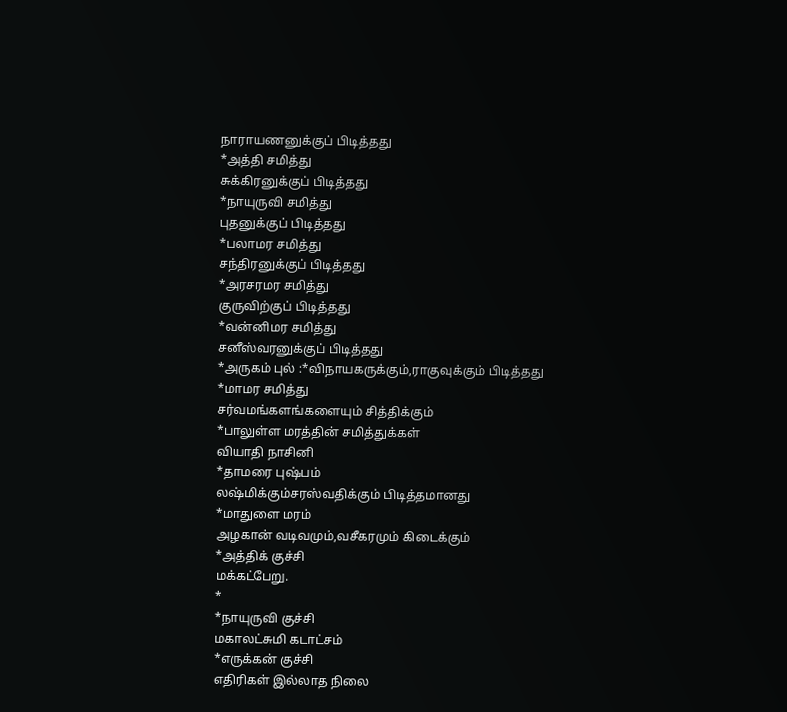நாராயணனுக்குப் பிடித்தது
*அத்தி சமித்து
சுக்கிரனுக்குப் பிடித்தது
*நாயுருவி சமித்து
புதனுக்குப் பிடித்தது
*பலாமர சமித்து
சந்திரனுக்குப் பிடித்தது
*அரசரமர சமித்து
குருவிற்குப் பிடித்தது
*வன்னிமர சமித்து
சனீஸ்வரனுக்குப் பிடித்தது
*அருகம் புல் :*விநாயகருக்கும்,ராகுவுக்கும் பிடித்தது
*மாமர சமித்து
சர்வமங்களங்களையும் சித்திக்கும்
*பாலுள்ள மரத்தின் சமித்துக்கள்
வியாதி நாசினி
*தாமரை புஷ்பம்
லஷ்மிக்கும்சரஸ்வதிக்கும் பிடித்தமானது
*மாதுளை மரம்
அழகான் வடிவமும்,வசீகரமும் கிடைக்கும்
*அத்திக் குச்சி
மக்கட்பேறு.
*
*நாயுருவி குச்சி
மகாலட்சுமி கடாட்சம்
*எருக்கன் குச்சி
எதிரிகள் இல்லாத நிலை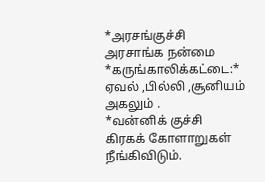*அரசங்குச்சி
அரசாங்க நன்மை
*கருங்காலிக்கட்டை:* ஏவல் ,பில்லி ,சூனியம் அகலும் .
*வன்னிக் குச்சி
கிரகக் கோளாறுகள் நீங்கிவிடும்.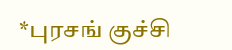*புரசங் குச்சி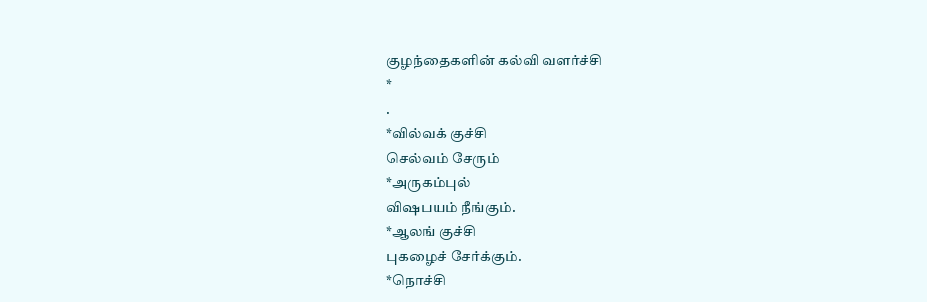குழந்தைகளின் கல்வி வளர்ச்சி
*
.
*வில்வக் குச்சி
செல்வம் சேரும்
*அருகம்புல்
விஷபயம் நீங்கும்.
*ஆலங் குச்சி
புகழைச் சேர்க்கும்.
*நொச்சி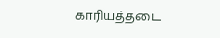காரியத்தடை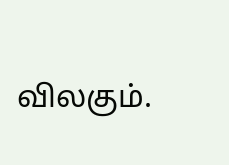விலகும்.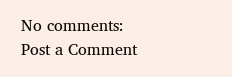No comments:
Post a Comment